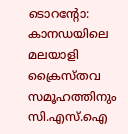ടൊറന്റോ: കാനഡയിലെ മലയാളി ക്രൈസ്തവ സമൂഹത്തിനും സി.എസ്.ഐ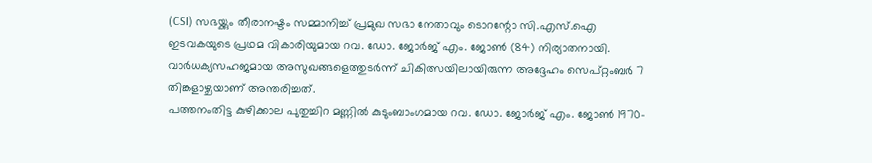(CSI) സഭയ്ക്കും തീരാനഷ്ടം സമ്മാനിച്ച് പ്രമുഖ സഭാ നേതാവും ടൊറന്റോ സി.എസ്.ഐ ഇടവകയുടെ പ്രഥമ വികാരിയുമായ റവ. ഡോ. ജോർജ് എം. ജോൺ (84) നിര്യാതനായി. വാർധക്യസഹജമായ അസുഖങ്ങളെത്തുടർന്ന് ചികിത്സയിലായിരുന്ന അദ്ദേഹം സെപ്റ്റംബർ 7 തിങ്കളാഴ്ചയാണ് അന്തരിച്ചത്.
പത്തനംതിട്ട കുഴിക്കാല പുതുച്ചിറ മണ്ണിൽ കുടുംബാംഗമായ റവ. ഡോ. ജോർജ് എം. ജോൺ 1970-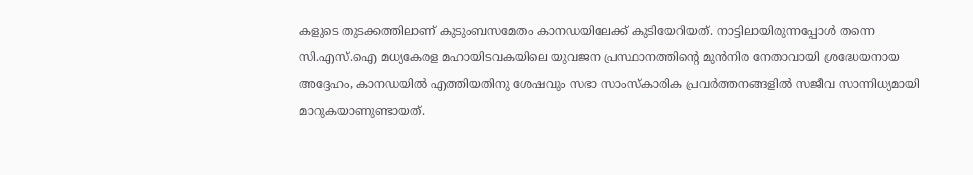കളുടെ തുടക്കത്തിലാണ് കുടുംബസമേതം കാനഡയിലേക്ക് കുടിയേറിയത്. നാട്ടിലായിരുന്നപ്പോൾ തന്നെ സി.എസ്.ഐ മധ്യകേരള മഹായിടവകയിലെ യുവജന പ്രസ്ഥാനത്തിന്റെ മുൻനിര നേതാവായി ശ്രദ്ധേയനായ അദ്ദേഹം, കാനഡയിൽ എത്തിയതിനു ശേഷവും സഭാ സാംസ്കാരിക പ്രവർത്തനങ്ങളിൽ സജീവ സാന്നിധ്യമായി മാറുകയാണുണ്ടായത്.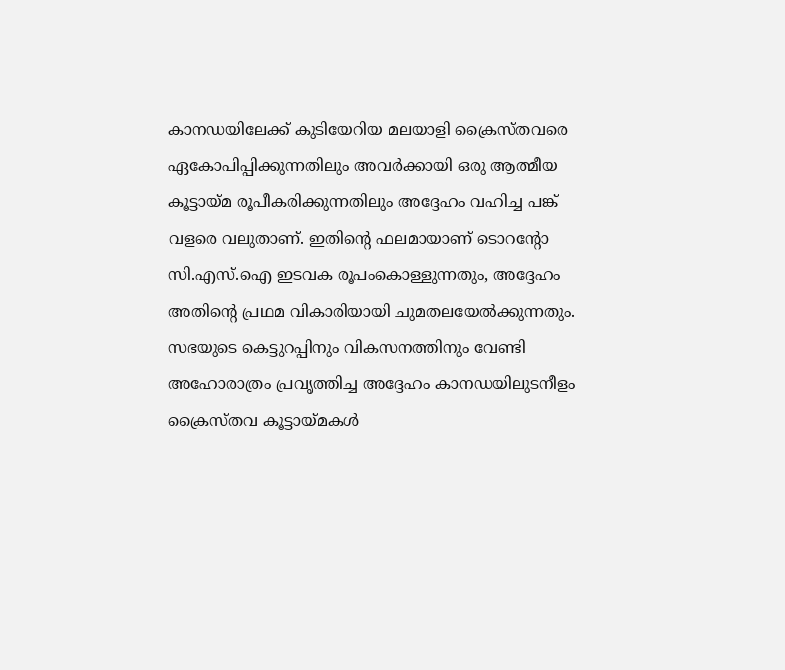കാനഡയിലേക്ക് കുടിയേറിയ മലയാളി ക്രൈസ്തവരെ ഏകോപിപ്പിക്കുന്നതിലും അവർക്കായി ഒരു ആത്മീയ കൂട്ടായ്മ രൂപീകരിക്കുന്നതിലും അദ്ദേഹം വഹിച്ച പങ്ക് വളരെ വലുതാണ്. ഇതിന്റെ ഫലമായാണ് ടൊറന്റോ സി.എസ്.ഐ ഇടവക രൂപംകൊള്ളുന്നതും, അദ്ദേഹം അതിന്റെ പ്രഥമ വികാരിയായി ചുമതലയേൽക്കുന്നതും. സഭയുടെ കെട്ടുറപ്പിനും വികസനത്തിനും വേണ്ടി അഹോരാത്രം പ്രവൃത്തിച്ച അദ്ദേഹം കാനഡയിലുടനീളം ക്രൈസ്തവ കൂട്ടായ്മകൾ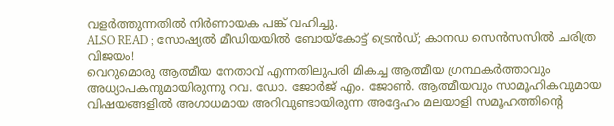വളർത്തുന്നതിൽ നിർണായക പങ്ക് വഹിച്ചു.
ALSO READ ; സോഷ്യൽ മീഡിയയിൽ ബോയ്കോട്ട് ട്രെൻഡ്; കാനഡ സെൻസസിൽ ചരിത്ര വിജയം!
വെറുമൊരു ആത്മീയ നേതാവ് എന്നതിലുപരി മികച്ച ആത്മീയ ഗ്രന്ഥകർത്താവും അധ്യാപകനുമായിരുന്നു റവ. ഡോ. ജോർജ് എം. ജോൺ. ആത്മീയവും സാമൂഹികവുമായ വിഷയങ്ങളിൽ അഗാധമായ അറിവുണ്ടായിരുന്ന അദ്ദേഹം മലയാളി സമൂഹത്തിന്റെ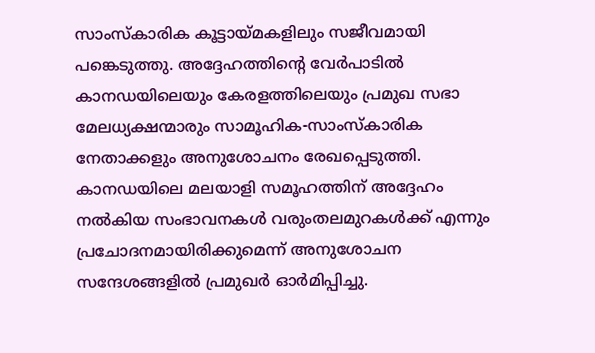സാംസ്കാരിക കൂട്ടായ്മകളിലും സജീവമായി പങ്കെടുത്തു. അദ്ദേഹത്തിന്റെ വേർപാടിൽ കാനഡയിലെയും കേരളത്തിലെയും പ്രമുഖ സഭാ മേലധ്യക്ഷന്മാരും സാമൂഹിക-സാംസ്കാരിക നേതാക്കളും അനുശോചനം രേഖപ്പെടുത്തി. കാനഡയിലെ മലയാളി സമൂഹത്തിന് അദ്ദേഹം നൽകിയ സംഭാവനകൾ വരുംതലമുറകൾക്ക് എന്നും പ്രചോദനമായിരിക്കുമെന്ന് അനുശോചന സന്ദേശങ്ങളിൽ പ്രമുഖർ ഓർമിപ്പിച്ചു.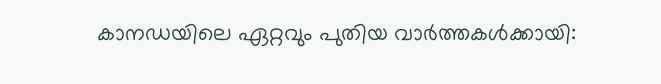കാനഡയിലെ ഏറ്റവും പുതിയ വാർത്തകൾക്കായി: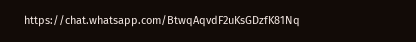https://chat.whatsapp.com/BtwqAqvdF2uKsGDzfK81Nq